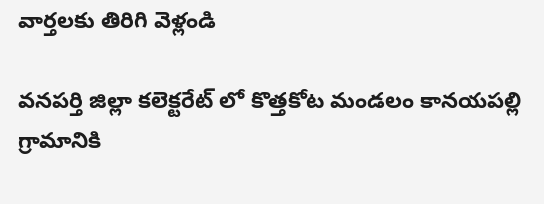వార్తలకు తిరిగి వెళ్లండి

వనపర్తి జిల్లా కలెక్టరేట్ లో కొత్తకోట మండలం కానయపల్లి గ్రామానికి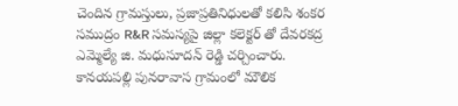చెందిన గ్రామస్తులు, ప్రజాప్రతినిధులతో కలిసి శంకర సముద్రం R&R సమస్యపై జిల్లా కలెక్టర్ తో దేవరకద్ర ఎమ్మెల్యే జి. మధుసూదన్ రెడ్డి చర్చించారు.
కానయపల్లి పునరావాస గ్రామంలో మౌలిక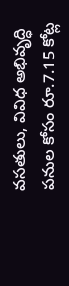వసతులు, వివిధ అభివృద్ధి పనుల కోసం రూ.7.15 కోట్ల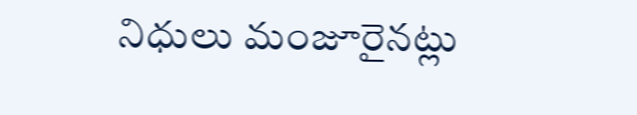నిధులు మంజూరైనట్లు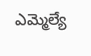ఎమ్మెల్యే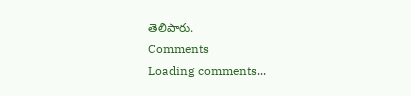తెలిపారు.
Comments
Loading comments...